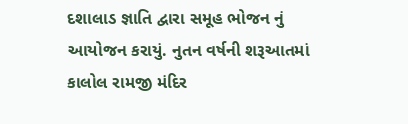દશાલાડ જ્ઞાતિ દ્વારા સમૂહ ભોજન નું આયોજન કરાયું. નુતન વર્ષની શરૂઆતમાં કાલોલ રામજી મંદિર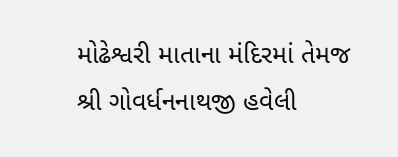મોઢેશ્વરી માતાના મંદિરમાં તેમજ શ્રી ગોવર્ધનનાથજી હવેલી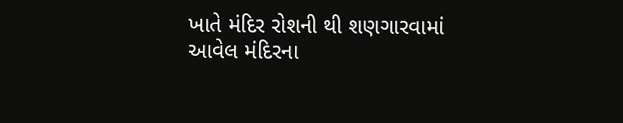ખાતે મંદિર રોશની થી શણગારવામાં આવેલ મંદિરના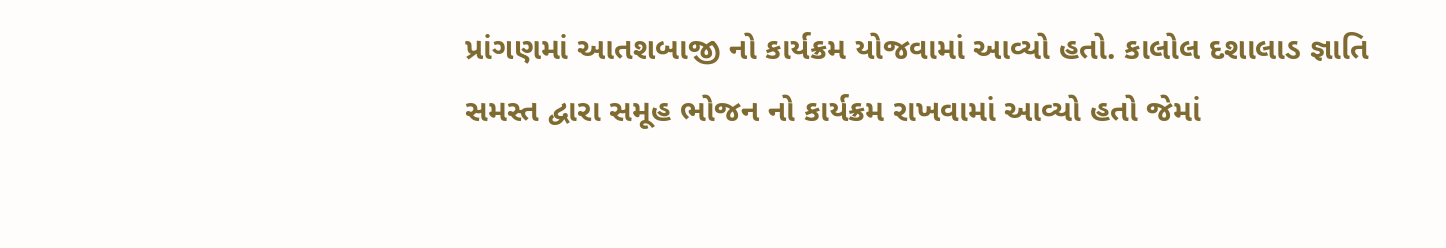પ્રાંગણમાં આતશબાજી નો કાર્યક્રમ યોજવામાં આવ્યો હતો. કાલોલ દશાલાડ જ્ઞાતિ સમસ્ત દ્વારા સમૂહ ભોજન નો કાર્યક્રમ રાખવામાં આવ્યો હતો જેમાં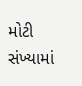મોટી સંખ્યામાં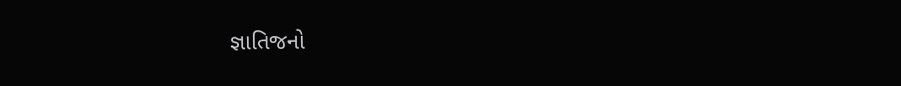જ્ઞાતિજનો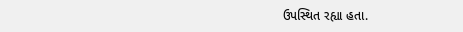ઉપસ્થિત રહ્યા હતા.